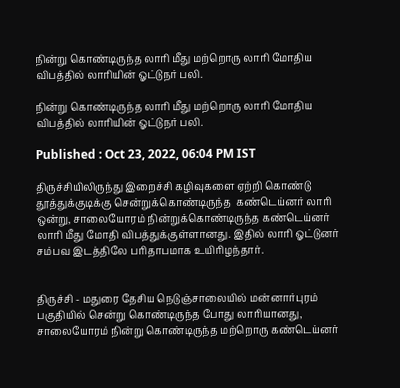நின்று கொண்டிருந்த லாரி மீது மற்றொரு லாரி மோதிய விபத்தில் லாரியின் ஓட்டுநர் பலி.

நின்று கொண்டிருந்த லாரி மீது மற்றொரு லாரி மோதிய விபத்தில் லாரியின் ஓட்டுநர் பலி.

Published : Oct 23, 2022, 06:04 PM IST

திருச்சியிலிருந்து இறைச்சி கழிவுகளை ஏற்றி கொண்டு தூத்துக்குடிக்கு சென்றுக்கொண்டிருந்த  கண்டெய்னர் லாரி ஒன்று, சாலையோரம் நின்றுக்கொண்டிருந்த கண்டெய்னர் லாரி மீது மோதி விபத்துக்குள்ளானது. இதில் லாரி ஓட்டுனர் சம்பவ இடத்திலே பரிதாபமாக உயிரிழந்தார்.


திருச்சி - மதுரை தேசிய நெடுஞ்சாலையில் மன்னார்புரம் பகுதியில் சென்று கொண்டிருந்த போது லாரியானது, சாலையோரம் நின்று கொண்டிருந்த மற்றொரு கண்டெய்னர்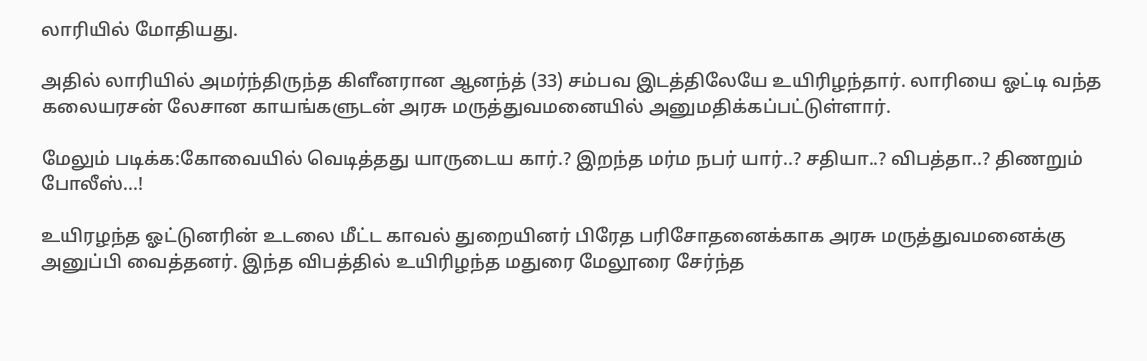லாரியில் மோதியது.

அதில் லாரியில் அமர்ந்திருந்த கிளீனரான ஆனந்த் (33) சம்பவ இடத்திலேயே உயிரிழந்தார். லாரியை ஓட்டி வந்த கலையரசன் லேசான காயங்களுடன் அரசு மருத்துவமனையில் அனுமதிக்கப்பட்டுள்ளார்.

மேலும் படிக்க:கோவையில் வெடித்தது யாருடைய கார்.? இறந்த மர்ம நபர் யார்..? சதியா..? விபத்தா..? திணறும் போலீஸ்...!

உயிரழந்த ஓட்டுனரின் உடலை மீட்ட காவல் துறையினர் பிரேத பரிசோதனைக்காக அரசு மருத்துவமனைக்கு அனுப்பி வைத்தனர். இந்த விபத்தில் உயிரிழந்த மதுரை மேலூரை சேர்ந்த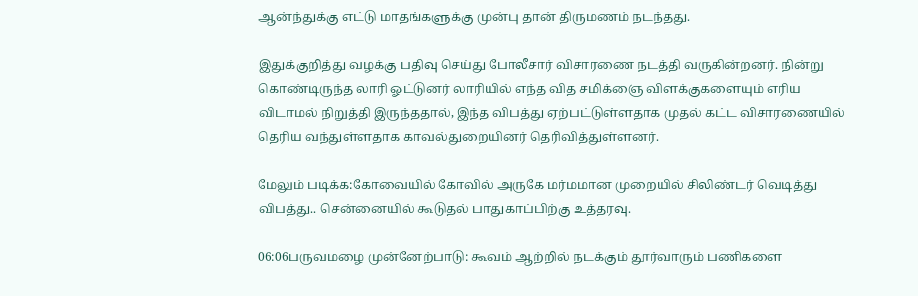ஆன்ந்துக்கு எட்டு மாதங்களுக்கு முன்பு தான் திருமணம் நடந்தது.

இதுக்குறித்து வழக்கு பதிவு செய்து போலீசார் விசாரணை நடத்தி வருகின்றனர். நின்று கொண்டிருந்த லாரி ஓட்டுனர் லாரியில் எந்த வித சமிக்ஞை விளக்குகளையும் எரிய விடாமல் நிறுத்தி இருந்ததால், இந்த விபத்து ஏற்பட்டுள்ளதாக முதல் கட்ட விசாரணையில் தெரிய வந்துள்ளதாக காவல்துறையினர் தெரிவித்துள்ளனர்.

மேலும் படிக்க:கோவையில் கோவில் அருகே மர்மமான முறையில் சிலிண்டர் வெடித்து விபத்து.. சென்னையில் கூடுதல் பாதுகாப்பிற்கு உத்தரவு.

06:06பருவமழை முன்னேற்பாடு: கூவம் ஆற்றில் நடக்கும் தூர்வாரும் பணிகளை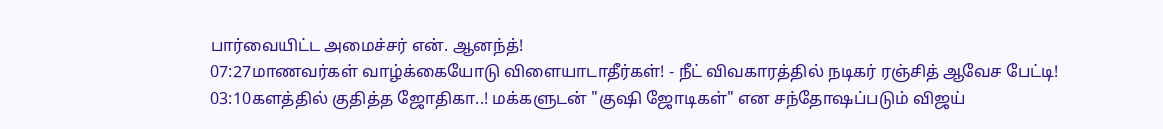பார்வையிட்ட அமைச்சர் என். ஆனந்த்!
07:27மாணவர்கள் வாழ்க்கையோடு விளையாடாதீர்கள்! - நீட் விவகாரத்தில் நடிகர் ரஞ்சித் ஆவேச பேட்டி!
03:10களத்தில் குதித்த ஜோதிகா..! மக்களுடன் "குஷி ஜோடிகள்" என சந்தோஷப்படும் விஜய்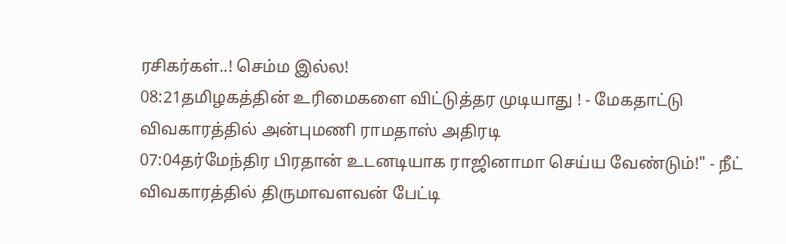ரசிகர்கள்..! செம்ம இல்ல!
08:21தமிழகத்தின் உரிமைகளை விட்டுத்தர முடியாது ! - மேகதாட்டு விவகாரத்தில் அன்புமணி ராமதாஸ் அதிரடி
07:04தர்மேந்திர பிரதான் உடனடியாக ராஜினாமா செய்ய வேண்டும்!" - நீட் விவகாரத்தில் திருமாவளவன் பேட்டி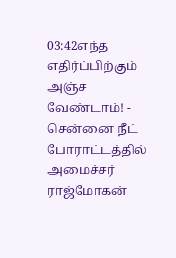03:42எந்த எதிர்ப்பிற்கும் அஞ்ச வேண்டாம்! - சென்னை நீட் போராட்டத்தில் அமைச்சர் ராஜ்மோகன்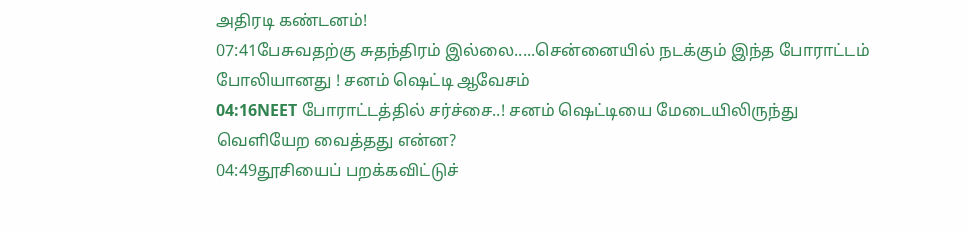அதிரடி கண்டனம்!
07:41பேசுவதற்கு சுதந்திரம் இல்லை.....சென்னையில் நடக்கும் இந்த போராட்டம் போலியானது ! சனம் ஷெட்டி ஆவேசம்
04:16NEET போராட்டத்தில் சர்ச்சை..! சனம் ஷெட்டியை மேடையிலிருந்து வெளியேற வைத்தது என்ன?
04:49தூசியைப் பறக்கவிட்டுச்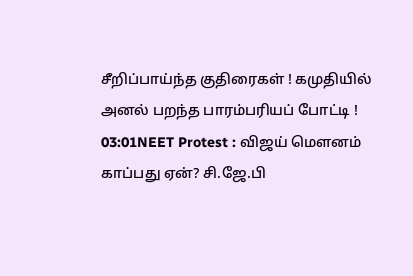சீறிப்பாய்ந்த குதிரைகள் ! கமுதியில் அனல் பறந்த பாரம்பரியப் போட்டி !
03:01NEET Protest : விஜய் மௌனம் காப்பது ஏன்? சி.ஜே.பி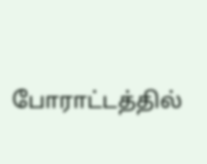போராட்டத்தில்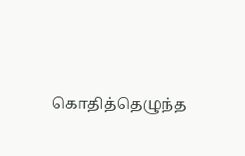கொதித்தெழுந்த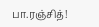பா.ரஞ்சித்!